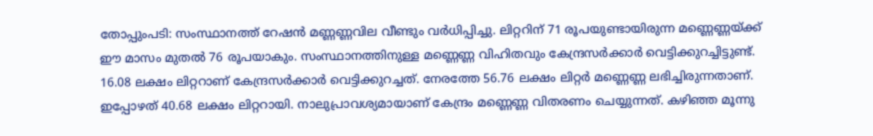തോപ്പുംപടി: സംസ്ഥാനത്ത് റേഷൻ മണ്ണണ്ണവില വീണ്ടും വർധിപ്പിച്ചു. ലിറ്ററിന് 71 രൂപയുണ്ടായിരുന്ന മണ്ണെണ്ണയ്ക്ക് ഈ മാസം മുതൽ 76 രൂപയാകും. സംസ്ഥാനത്തിനുള്ള മണ്ണെണ്ണ വിഹിതവും കേന്ദ്രസർക്കാർ വെട്ടിക്കുറച്ചിട്ടുണ്ട്.
16.08 ലക്ഷം ലിറ്ററാണ് കേന്ദ്രസർക്കാർ വെട്ടിക്കുറച്ചത്. നേരത്തേ 56.76 ലക്ഷം ലിറ്റർ മണ്ണെണ്ണ ലഭിച്ചിരുന്നതാണ്. ഇപ്പോഴത് 40.68 ലക്ഷം ലിറ്ററായി. നാലുപ്രാവശ്യമായാണ് കേന്ദ്രം മണ്ണെണ്ണ വിതരണം ചെയ്യുന്നത്. കഴിഞ്ഞ മൂന്നു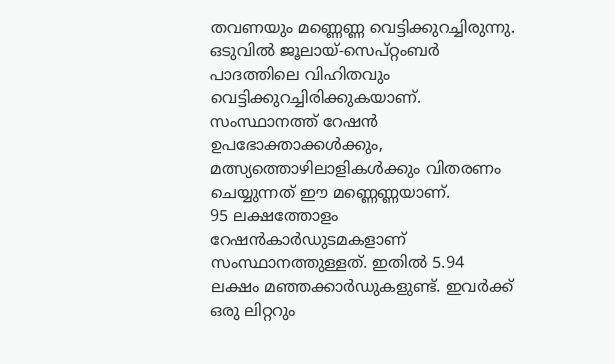തവണയും മണ്ണെണ്ണ വെട്ടിക്കുറച്ചിരുന്നു. ഒടുവിൽ ജൂലായ്-സെപ്റ്റംബർ പാദത്തിലെ വിഹിതവും വെട്ടിക്കുറച്ചിരിക്കുകയാണ്. സംസ്ഥാനത്ത് റേഷൻ ഉപഭോക്താക്കൾക്കും, മത്സ്യത്തൊഴിലാളികൾക്കും വിതരണം ചെയ്യുന്നത് ഈ മണ്ണെണ്ണയാണ്.
95 ലക്ഷത്തോളം റേഷൻകാർഡുടമകളാണ് സംസ്ഥാനത്തുള്ളത്. ഇതിൽ 5.94 ലക്ഷം മഞ്ഞക്കാർഡുകളുണ്ട്. ഇവർക്ക് ഒരു ലിറ്ററും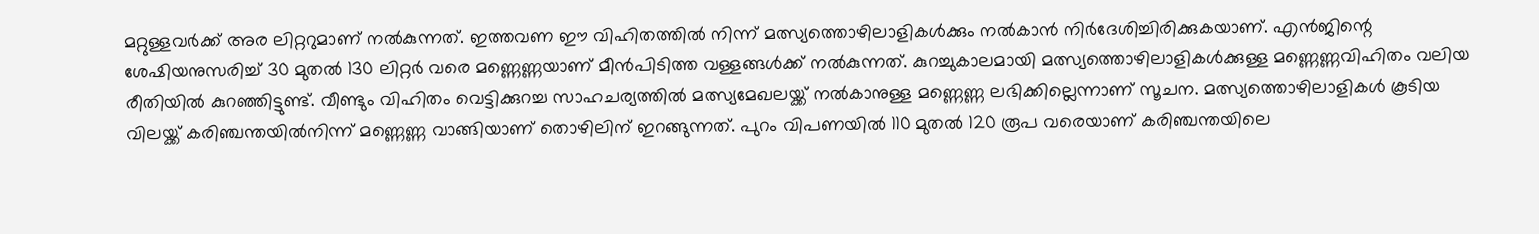മറ്റുള്ളവർക്ക് അര ലിറ്ററുമാണ് നൽകുന്നത്. ഇത്തവണ ഈ വിഹിതത്തിൽ നിന്ന് മത്സ്യത്തൊഴിലാളികൾക്കും നൽകാൻ നിർദേശിച്ചിരിക്കുകയാണ്. എൻജിന്റെ ശേഷിയനുസരിച്ച് 30 മുതൽ 130 ലിറ്റർ വരെ മണ്ണെണ്ണയാണ് മീൻപിടിത്ത വള്ളങ്ങൾക്ക് നൽകുന്നത്. കുറച്ചുകാലമായി മത്സ്യത്തൊഴിലാളികൾക്കുള്ള മണ്ണെണ്ണവിഹിതം വലിയ രീതിയിൽ കുറഞ്ഞിട്ടുണ്ട്. വീണ്ടും വിഹിതം വെട്ടിക്കുറച്ച സാഹചര്യത്തിൽ മത്സ്യമേഖലയ്ക്ക് നൽകാനുള്ള മണ്ണെണ്ണ ലഭിക്കില്ലെന്നാണ് സൂചന. മത്സ്യത്തൊഴിലാളികൾ കൂടിയ വിലയ്ക്ക് കരിഞ്ചന്തയിൽനിന്ന് മണ്ണെണ്ണ വാങ്ങിയാണ് തൊഴിലിന് ഇറങ്ങുന്നത്. പുറം വിപണയിൽ 110 മുതൽ 120 രൂപ വരെയാണ് കരിഞ്ചന്തയിലെ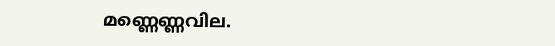മണ്ണെണ്ണവില.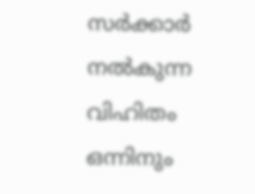സർക്കാർ നൽകുന്ന വിഹിതം ഒന്നിനും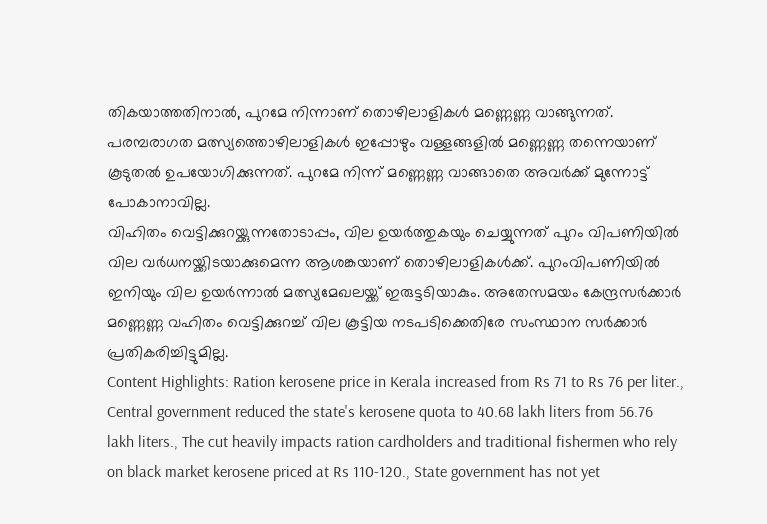തികയാത്തതിനാൽ, പുറമേ നിന്നാണ് തൊഴിലാളികൾ മണ്ണെണ്ണ വാങ്ങുന്നത്. പരമ്പരാഗത മത്സ്യത്തൊഴിലാളികൾ ഇപ്പോഴും വള്ളങ്ങളിൽ മണ്ണെണ്ണ തന്നെയാണ് കൂടുതൽ ഉപയോഗിക്കുന്നത്. പുറമേ നിന്ന് മണ്ണെണ്ണ വാങ്ങാതെ അവർക്ക് മുന്നോട്ട് പോകാനാവില്ല.
വിഹിതം വെട്ടിക്കുറയ്ക്കുന്നതോടാപ്പം, വില ഉയർത്തുകയും ചെയ്യുന്നത് പുറം വിപണിയിൽ വില വർധനയ്ക്കിടയാക്കുമെന്ന ആശങ്കയാണ് തൊഴിലാളികൾക്ക്. പുറംവിപണിയിൽ ഇനിയും വില ഉയർന്നാൽ മത്സ്യമേഖലയ്ക്ക് ഇരുട്ടടിയാകും. അതേസമയം കേന്ദ്രസർക്കാർ മണ്ണെണ്ണ വഹിതം വെട്ടിക്കുറച്ച് വില കൂട്ടിയ നടപടിക്കെതിരേ സംസ്ഥാന സർക്കാർ പ്രതികരിച്ചിട്ടുമില്ല.
Content Highlights: Ration kerosene price in Kerala increased from Rs 71 to Rs 76 per liter., Central government reduced the state's kerosene quota to 40.68 lakh liters from 56.76 lakh liters., The cut heavily impacts ration cardholders and traditional fishermen who rely on black market kerosene priced at Rs 110-120., State government has not yet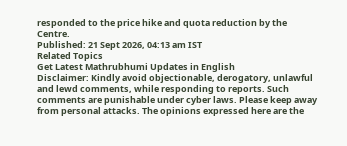responded to the price hike and quota reduction by the Centre.
Published: 21 Sept 2026, 04:13 am IST
Related Topics
Get Latest Mathrubhumi Updates in English
Disclaimer: Kindly avoid objectionable, derogatory, unlawful and lewd comments, while responding to reports. Such comments are punishable under cyber laws. Please keep away from personal attacks. The opinions expressed here are the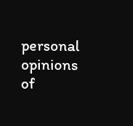personal opinions of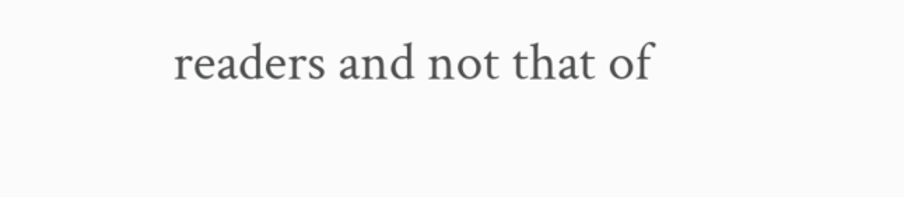readers and not that of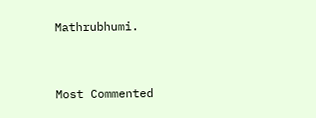Mathrubhumi.



Most Commented